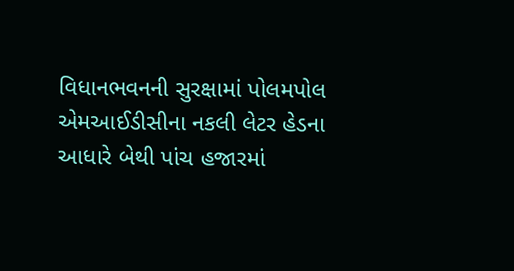વિધાનભવનની સુરક્ષામાં પોલમપોલ
એમઆઈડીસીના નકલી લેટર હેડના આધારે બેથી પાંચ હજારમાં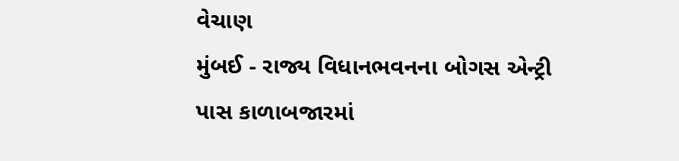વેચાણ
મુંબઈ - રાજ્ય વિધાનભવનના બોગસ એન્ટ્રી પાસ કાળાબજારમાં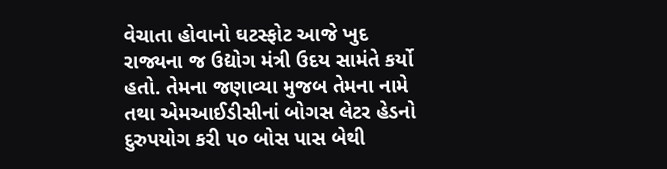વેચાતા હોવાનો ઘટસ્ફોટ આજે ખુદ રાજ્યના જ ઉદ્યોગ મંત્રી ઉદય સામંતે કર્યો હતો. તેમના જણાવ્યા મુજબ તેમના નામે તથા એમઆઈડીસીનાં બોગસ લેટર હેડનો દુરુપયોગ કરી ૫૦ બોસ પાસ બેથી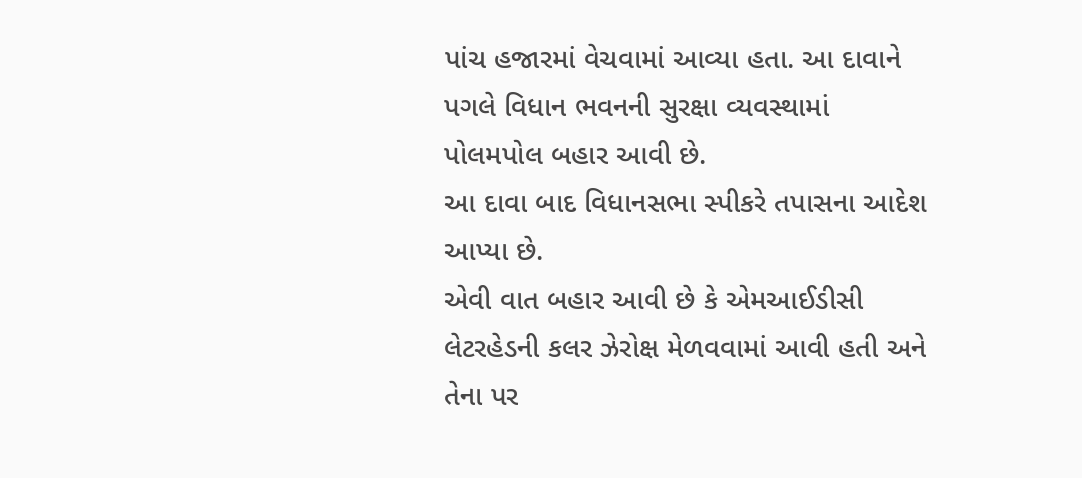પાંચ હજારમાં વેચવામાં આવ્યા હતા. આ દાવાને પગલે વિધાન ભવનની સુરક્ષા વ્યવસ્થામાં પોલમપોલ બહાર આવી છે.
આ દાવા બાદ વિધાનસભા સ્પીકરે તપાસના આદેશ આપ્યા છે.
એવી વાત બહાર આવી છે કે એમઆઈડીસી લેટરહેડની કલર ઝેરોક્ષ મેળવવામાં આવી હતી અને તેના પર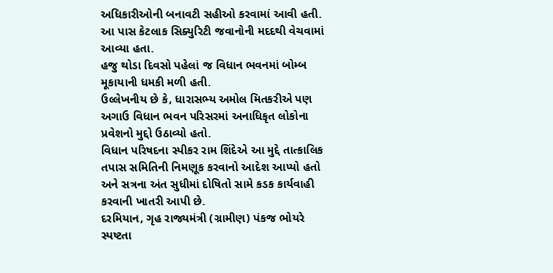અધિકારીઓની બનાવટી સહીઓ કરવામાં આવી હતી. આ પાસ કેટલાક સિક્યુરિટી જવાનોની મદદથી વેચવામાં આવ્યા હતા.
હજુ થોડા દિવસો પહેલાં જ વિધાન ભવનમાં બોમ્બ મૂકાયાની ધમકી મળી હતી.
ઉલ્લેખનીય છે કે, ધારાસભ્ય અમોલ મિતકરીએ પણ અગાઉ વિધાન ભવન પરિસરમાં અનાધિકૃત લોકોના પ્રવેશનો મુદ્દો ઉઠાવ્યો હતો.
વિધાન પરિષદના સ્પીકર રામ શિંદેએ આ મુદ્દે તાત્કાલિક તપાસ સમિતિની નિમણૂક કરવાનો આદેશ આપ્યો હતો અને સત્રના અંત સુધીમાં દોષિતો સામે કડક કાર્યવાહી કરવાની ખાતરી આપી છે.
દરમિયાન, ગૃહ રાજ્યમંત્રી (ગ્રામીણ) પંકજ ભોયરે સ્પષ્ટતા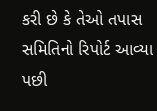કરી છે કે તેઓ તપાસ સમિતિનો રિપોર્ટ આવ્યા પછી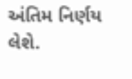અંતિમ નિર્ણય લેશે.